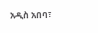አዲስ አበባ፣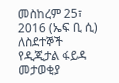መስከረም 25፣ 2016 (ኤፍ ቢ ሲ) ለስደተኞች የዲጂታል ፋይዳ መታወቂያ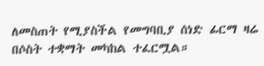ለመስጠት የሚያስችል የመግባቢያ ሰነድ ፊርማ ዛሬ በሶስት ተቋማት መካከል ተፈርሟል።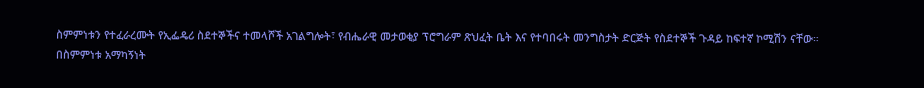ስምምነቱን የተፈራረሙት የኢፌዴሪ ስደተኞችና ተመላሾች አገልግሎት፣ የብሔራዊ መታወቂያ ፕሮግራም ጽህፈት ቤት እና የተባበሩት መንግስታት ድርጅት የስደተኞች ጉዳይ ከፍተኛ ኮሚሽን ናቸው።
በስምምነቱ አማካኝነት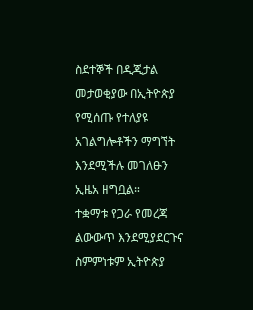ስደተኞች በዲጂታል መታወቂያው በኢትዮጵያ የሚሰጡ የተለያዩ አገልግሎቶችን ማግኘት እንደሚችሉ መገለፁን ኢዜአ ዘግቧል።
ተቋማቱ የጋራ የመረጃ ልውውጥ እንደሚያደርጉና ስምምነቱም ኢትዮጵያ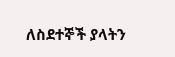ለስደተኞች ያላትን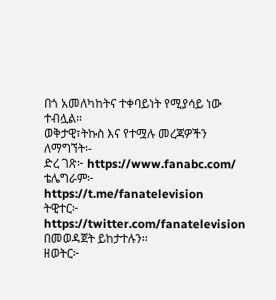በጎ አመለካከትና ተቀባይነት የሚያሳይ ነው ተብሏል።
ወቅታዊ፣ትኩስ እና የተሟሉ መረጃዎችን ለማግኘት፡-
ድረ ገጽ፦ https://www.fanabc.com/
ቴሌግራም፦ https://t.me/fanatelevision
ትዊተር፦ https://twitter.com/fanatelevision በመወዳጀት ይከታተሉን፡፡
ዘወትር፦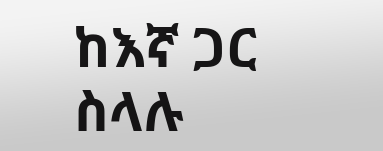ከእኛ ጋር ስላሉ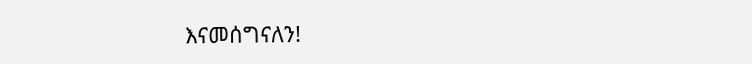እናመሰግናለን!